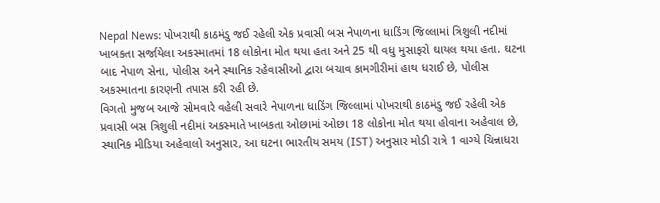Nepal News: પોખરાથી કાઠમંડુ જઈ રહેલી એક પ્રવાસી બસ નેપાળના ધાડિંગ જિલ્લામાં ત્રિશુલી નદીમાં ખાબકતા સર્જાયેલા અકસ્માતમાં 18 લોકોના મોત થયા હતા અને 25 થી વધુ મુસાફરો ઘાયલ થયા હતા. ઘટના બાદ નેપાળ સેના, પોલીસ અને સ્થાનિક રહેવાસીઓ દ્વારા બચાવ કામગીરીમાં હાથ ધરાઈ છે, પોલીસ અકસ્માતના કારણની તપાસ કરી રહી છે.
વિગતો મુજબ આજે સોમવારે વહેલી સવારે નેપાળના ધાડિંગ જિલ્લામાં પોખરાથી કાઠમંડુ જઈ રહેલી એક પ્રવાસી બસ ત્રિશુલી નદીમાં અકસ્માતે ખાબકતા ઓછામાં ઓછા 18 લોકોના મોત થયા હોવાના અહેવાલ છે, સ્થાનિક મીડિયા અહેવાલો અનુસાર, આ ઘટના ભારતીય સમય (IST) અનુસાર મોડી રાત્રે 1 વાગ્યે ચિન્નાધરા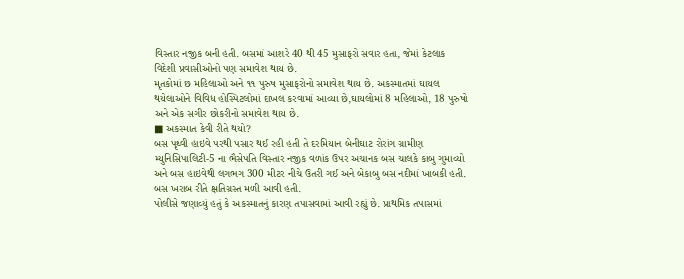વિસ્તાર નજીક બની હતી. બસમાં આશરે 40 થી 45 મુસાફરો સવાર હતા, જેમાં કેટલાક વિદેશી પ્રવાસીઓનો પણ સમાવેશ થાય છે.
મૃતકોમાં છ મહિલાઓ અને ૧૧ પુરુષ મુસાફરોનો સમાવેશ થાય છે. અકસ્માતમાં ઘાયલ થયેલાઓને વિવિધ હોસ્પિટલોમાં દાખલ કરવામાં આવ્યા છે,ઘાયલોમાં 8 મહિલાઓ, 18 પુરુષો અને એક સગીર છોકરીનો સમાવેશ થાય છે.
■ અકસ્માત કેવી રીતે થયો?
બસ પૃથ્વી હાઇવે પરથી પસાર થઈ રહી હતી તે દરમિયાન બેનીઘાટ રોરાંગ ગ્રામીણ મ્યુનિસિપાલિટી-5 ના ભૈસેપતિ વિસ્તાર નજીક વળાંક ઉપર અચાનક બસ ચાલકે કાબુ ગુમાવ્યો અને બસ હાઇવેથી લગભગ 300 મીટર નીચે ઉતરી ગઈ અને બેકાબુ બસ નદીમાં ખાબકી હતી. બસ ખરાબ રીતે ક્ષતિગ્રસ્ત મળી આવી હતી.
પોલીસે જણાવ્યું હતું કે અકસ્માતનું કારણ તપાસવામાં આવી રહ્યું છે. પ્રાથમિક તપાસમાં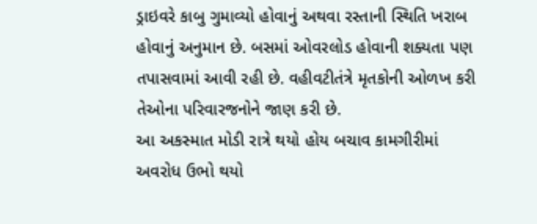ડ્રાઇવરે કાબુ ગુમાવ્યો હોવાનું અથવા રસ્તાની સ્થિતિ ખરાબ હોવાનું અનુમાન છે. બસમાં ઓવરલોડ હોવાની શક્યતા પણ તપાસવામાં આવી રહી છે. વહીવટીતંત્રે મૃતકોની ઓળખ કરી તેઓના પરિવારજનોને જાણ કરી છે.
આ અકસ્માત મોડી રાત્રે થયો હોય બચાવ કામગીરીમાં અવરોધ ઉભો થયો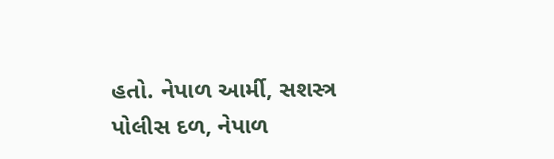હતો. નેપાળ આર્મી, સશસ્ત્ર પોલીસ દળ, નેપાળ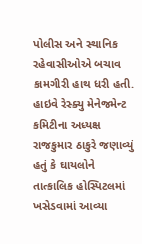પોલીસ અને સ્થાનિક રહેવાસીઓએ બચાવ કામગીરી હાથ ધરી હતી. હાઇવે રેસ્ક્યુ મેનેજમેન્ટ કમિટીના અધ્યક્ષ રાજકુમાર ઠાકુરે જણાવ્યું હતું કે ઘાયલોને તાત્કાલિક હોસ્પિટલમાં ખસેડવામાં આવ્યા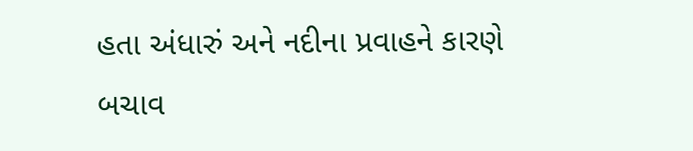હતા અંધારું અને નદીના પ્રવાહને કારણે બચાવ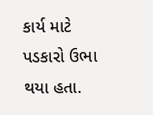કાર્ય માટે પડકારો ઉભા થયા હતા.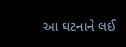આ ઘટનાને લઈ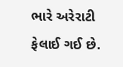ભારે અરેરાટી ફેલાઈ ગઈ છે.